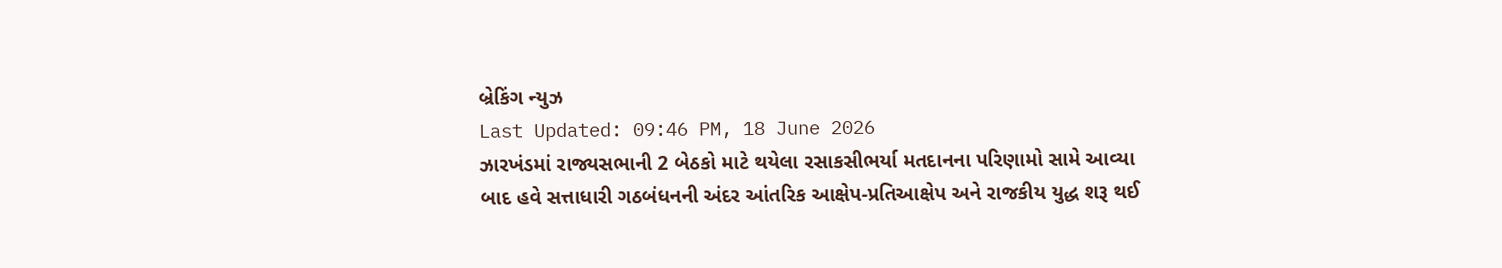બ્રેકિંગ ન્યુઝ
Last Updated: 09:46 PM, 18 June 2026
ઝારખંડમાં રાજ્યસભાની 2 બેઠકો માટે થયેલા રસાકસીભર્યા મતદાનના પરિણામો સામે આવ્યા બાદ હવે સત્તાધારી ગઠબંધનની અંદર આંતરિક આક્ષેપ-પ્રતિઆક્ષેપ અને રાજકીય યુદ્ધ શરૂ થઈ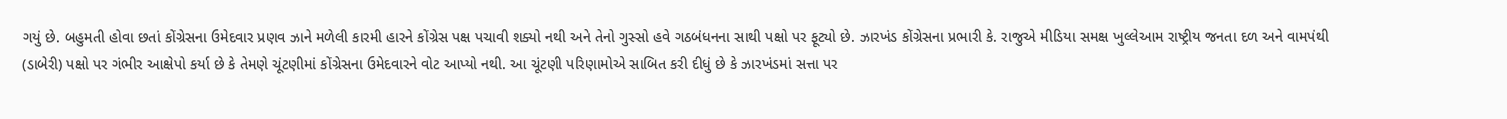ગયું છે. બહુમતી હોવા છતાં કોંગ્રેસના ઉમેદવાર પ્રણવ ઝાને મળેલી કારમી હારને કોંગ્રેસ પક્ષ પચાવી શક્યો નથી અને તેનો ગુસ્સો હવે ગઠબંધનના સાથી પક્ષો પર ફૂટ્યો છે. ઝારખંડ કોંગ્રેસના પ્રભારી કે. રાજુએ મીડિયા સમક્ષ ખુલ્લેઆમ રાષ્ટ્રીય જનતા દળ અને વામપંથી (ડાબેરી) પક્ષો પર ગંભીર આક્ષેપો કર્યા છે કે તેમણે ચૂંટણીમાં કોંગ્રેસના ઉમેદવારને વોટ આપ્યો નથી. આ ચૂંટણી પરિણામોએ સાબિત કરી દીધું છે કે ઝારખંડમાં સત્તા પર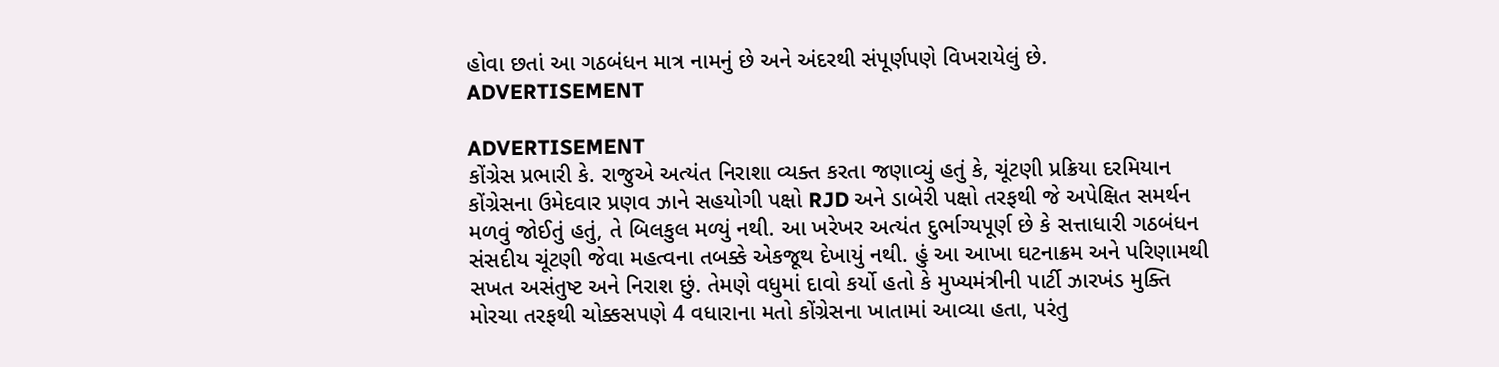હોવા છતાં આ ગઠબંધન માત્ર નામનું છે અને અંદરથી સંપૂર્ણપણે વિખરાયેલું છે.
ADVERTISEMENT

ADVERTISEMENT
કોંગ્રેસ પ્રભારી કે. રાજુએ અત્યંત નિરાશા વ્યક્ત કરતા જણાવ્યું હતું કે, ચૂંટણી પ્રક્રિયા દરમિયાન કોંગ્રેસના ઉમેદવાર પ્રણવ ઝાને સહયોગી પક્ષો RJD અને ડાબેરી પક્ષો તરફથી જે અપેક્ષિત સમર્થન મળવું જોઈતું હતું, તે બિલકુલ મળ્યું નથી. આ ખરેખર અત્યંત દુર્ભાગ્યપૂર્ણ છે કે સત્તાધારી ગઠબંધન સંસદીય ચૂંટણી જેવા મહત્વના તબક્કે એકજૂથ દેખાયું નથી. હું આ આખા ઘટનાક્રમ અને પરિણામથી સખત અસંતુષ્ટ અને નિરાશ છું. તેમણે વધુમાં દાવો કર્યો હતો કે મુખ્યમંત્રીની પાર્ટી ઝારખંડ મુક્તિ મોરચા તરફથી ચોક્કસપણે 4 વધારાના મતો કોંગ્રેસના ખાતામાં આવ્યા હતા, પરંતુ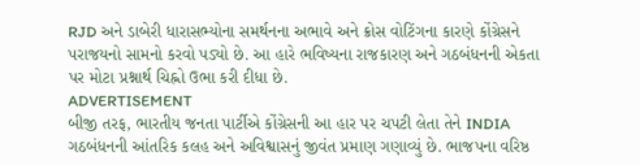RJD અને ડાબેરી ધારાસભ્યોના સમર્થનના અભાવે અને ક્રોસ વોટિંગના કારણે કોંગ્રેસને પરાજયનો સામનો કરવો પડ્યો છે. આ હારે ભવિષ્યના રાજકારણ અને ગઠબંધનની એકતા પર મોટા પ્રશ્નાર્થ ચિહ્નો ઉભા કરી દીધા છે.
ADVERTISEMENT
બીજી તરફ, ભારતીય જનતા પાર્ટીએ કોંગ્રેસની આ હાર પર ચપટી લેતા તેને INDIA ગઠબંધનની આંતરિક કલહ અને અવિશ્વાસનું જીવંત પ્રમાણ ગણાવ્યું છે. ભાજપના વરિષ્ઠ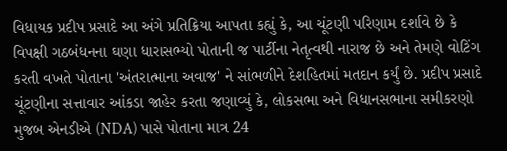વિધાયક પ્રદીપ પ્રસાદે આ અંગે પ્રતિક્રિયા આપતા કહ્યું કે, આ ચૂંટણી પરિણામ દર્શાવે છે કે વિપક્ષી ગઠબંધનના ઘણા ધારાસભ્યો પોતાની જ પાર્ટીના નેતૃત્વથી નારાજ છે અને તેમણે વોટિંગ કરતી વખતે પોતાના 'અંતરાત્માના અવાજ' ને સાંભળીને દેશહિતમાં મતદાન કર્યું છે. પ્રદીપ પ્રસાદે ચૂંટણીના સત્તાવાર આંકડા જાહેર કરતા જણાવ્યું કે, લોકસભા અને વિધાનસભાના સમીકરણો મુજબ એનડીએ (NDA) પાસે પોતાના માત્ર 24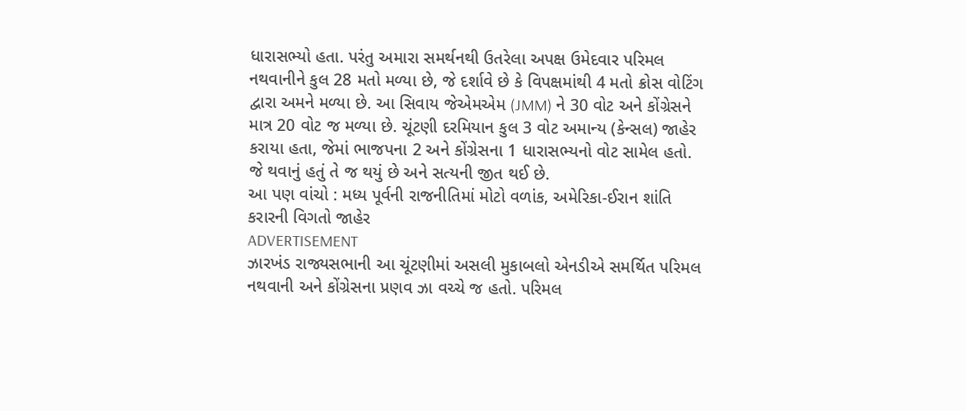ધારાસભ્યો હતા. પરંતુ અમારા સમર્થનથી ઉતરેલા અપક્ષ ઉમેદવાર પરિમલ નથવાનીને કુલ 28 મતો મળ્યા છે, જે દર્શાવે છે કે વિપક્ષમાંથી 4 મતો ક્રોસ વોટિંગ દ્વારા અમને મળ્યા છે. આ સિવાય જેએમએમ (JMM) ને 30 વોટ અને કોંગ્રેસને માત્ર 20 વોટ જ મળ્યા છે. ચૂંટણી દરમિયાન કુલ 3 વોટ અમાન્ય (કેન્સલ) જાહેર કરાયા હતા, જેમાં ભાજપના 2 અને કોંગ્રેસના 1 ધારાસભ્યનો વોટ સામેલ હતો. જે થવાનું હતું તે જ થયું છે અને સત્યની જીત થઈ છે.
આ પણ વાંચો : મધ્ય પૂર્વની રાજનીતિમાં મોટો વળાંક, અમેરિકા-ઈરાન શાંતિ કરારની વિગતો જાહેર
ADVERTISEMENT
ઝારખંડ રાજ્યસભાની આ ચૂંટણીમાં અસલી મુકાબલો એનડીએ સમર્થિત પરિમલ નથવાની અને કોંગ્રેસના પ્રણવ ઝા વચ્ચે જ હતો. પરિમલ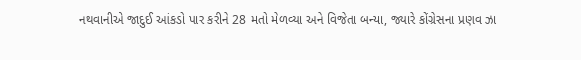નથવાનીએ જાદુઈ આંકડો પાર કરીને 28 મતો મેળવ્યા અને વિજેતા બન્યા, જ્યારે કોંગ્રેસના પ્રણવ ઝા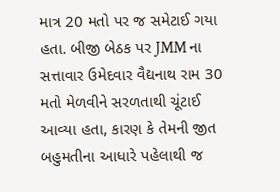માત્ર 20 મતો પર જ સમેટાઈ ગયા હતા. બીજી બેઠક પર JMM ના સત્તાવાર ઉમેદવાર વૈદ્યનાથ રામ 30 મતો મેળવીને સરળતાથી ચૂંટાઈ આવ્યા હતા, કારણ કે તેમની જીત બહુમતીના આધારે પહેલાથી જ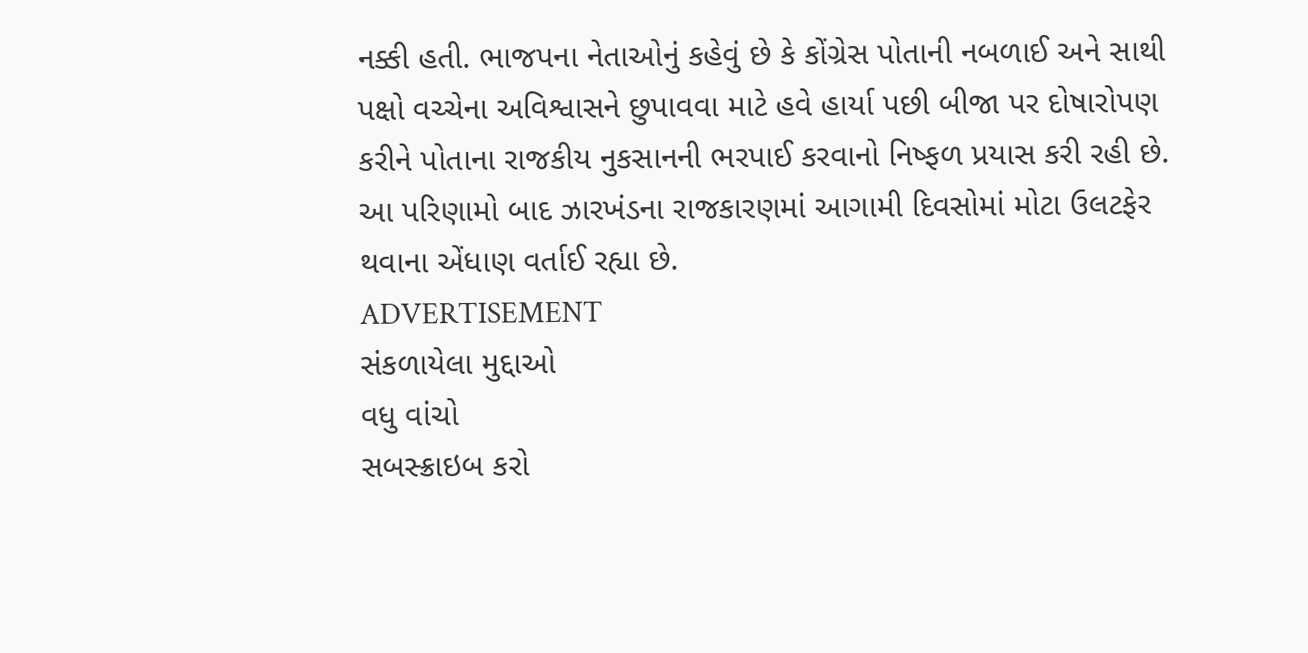નક્કી હતી. ભાજપના નેતાઓનું કહેવું છે કે કોંગ્રેસ પોતાની નબળાઈ અને સાથી પક્ષો વચ્ચેના અવિશ્વાસને છુપાવવા માટે હવે હાર્યા પછી બીજા પર દોષારોપણ કરીને પોતાના રાજકીય નુકસાનની ભરપાઈ કરવાનો નિષ્ફળ પ્રયાસ કરી રહી છે. આ પરિણામો બાદ ઝારખંડના રાજકારણમાં આગામી દિવસોમાં મોટા ઉલટફેર થવાના એંધાણ વર્તાઈ રહ્યા છે.
ADVERTISEMENT
સંકળાયેલા મુદ્દાઓ
વધુ વાંચો
સબસ્ક્રાઇબ કરો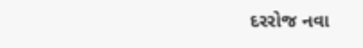દરરોજ નવા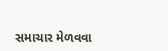સમાચાર મેળવવા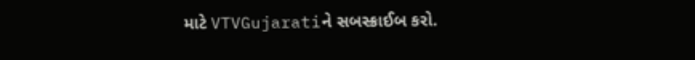માટે VTVGujaratiને સબસ્ક્રાઈબ કરો.